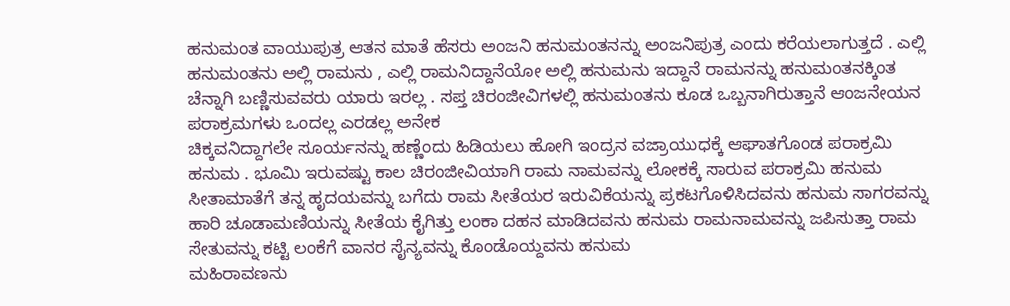ಹನುಮಂತ ವಾಯುಪುತ್ರ ಆತನ ಮಾತೆ ಹೆಸರು ಅಂಜನಿ ಹನುಮಂತನನ್ನು ಅಂಜನಿಪುತ್ರ ಎಂದು ಕರೆಯಲಾಗುತ್ತದೆ . ಎಲ್ಲಿ ಹನುಮಂತನು ಅಲ್ಲಿ ರಾಮನು , ಎಲ್ಲಿ ರಾಮನಿದ್ದಾನೆಯೋ ಅಲ್ಲಿ ಹನುಮನು ಇದ್ದಾನೆ ರಾಮನನ್ನು ಹನುಮಂತನಕ್ಕಿಂತ ಚೆನ್ನಾಗಿ ಬಣ್ಣಿಸುವವರು ಯಾರು ಇರಲ್ಲ . ಸಪ್ತ ಚಿರಂಜೀವಿಗಳಲ್ಲಿ ಹನುಮಂತನು ಕೂಡ ಒಬ್ಬನಾಗಿರುತ್ತಾನೆ ಆಂಜನೇಯನ ಪರಾಕ್ರಮಗಳು ಒಂದಲ್ಲ ಎರಡಲ್ಲ ಅನೇಕ
ಚಿಕ್ಕವನಿದ್ದಾಗಲೇ ಸೂರ್ಯನನ್ನು ಹಣ್ಣೆಂದು ಹಿಡಿಯಲು ಹೋಗಿ ಇಂದ್ರನ ವಜ್ರಾಯುಧಕ್ಕೆ ಆಘಾತಗೊಂಡ ಪರಾಕ್ರಮಿ ಹನುಮ . ಭೂಮಿ ಇರುವಷ್ಟು ಕಾಲ ಚಿರಂಜೀವಿಯಾಗಿ ರಾಮ ನಾಮವನ್ನು ಲೋಕಕ್ಕೆ ಸಾರುವ ಪರಾಕ್ರಮಿ ಹನುಮ ಸೀತಾಮಾತೆಗೆ ತನ್ನ ಹೃದಯವನ್ನು ಬಗೆದು ರಾಮ ಸೀತೆಯರ ಇರುವಿಕೆಯನ್ನು ಪ್ರಕಟಗೊಳಿಸಿದವನು ಹನುಮ ಸಾಗರವನ್ನು ಹಾರಿ ಚೂಡಾಮಣಿಯನ್ನು ಸೀತೆಯ ಕೈಗಿತ್ತು ಲಂಕಾ ದಹನ ಮಾಡಿದವನು ಹನುಮ ರಾಮನಾಮವನ್ನು ಜಪಿಸುತ್ತಾ ರಾಮ ಸೇತುವನ್ನು ಕಟ್ಟಿ ಲಂಕೆಗೆ ವಾನರ ಸೈನ್ಯವನ್ನು ಕೊಂಡೊಯ್ದವನು ಹನುಮ
ಮಹಿರಾವಣನು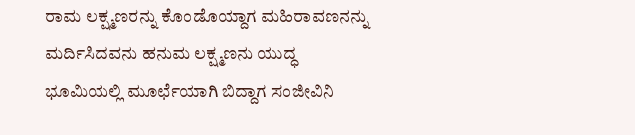ರಾಮ ಲಕ್ಷ್ಮಣರನ್ನು ಕೊಂಡೊಯ್ದಾಗ ಮಹಿರಾವಣನನ್ನು ಮರ್ದಿಸಿದವನು ಹನುಮ ಲಕ್ಷ್ಮಣನು ಯುದ್ಧ ಭೂಮಿಯಲ್ಲಿ ಮೂರ್ಛೆಯಾಗಿ ಬಿದ್ದಾಗ ಸಂಜೀವಿನಿ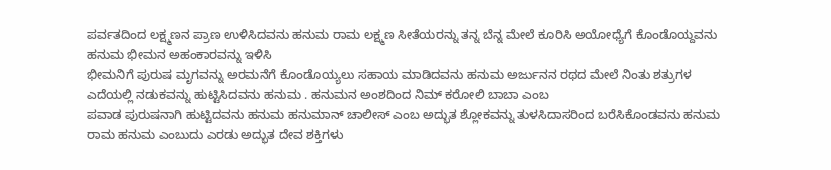ಪರ್ವತದಿಂದ ಲಕ್ಷ್ಮಣನ ಪ್ರಾಣ ಉಳಿಸಿದವನು ಹನುಮ ರಾಮ ಲಕ್ಷ್ಮಣ ಸೀತೆಯರನ್ನು ತನ್ನ ಬೆನ್ನ ಮೇಲೆ ಕೂರಿಸಿ ಅಯೋಧ್ಯೆಗೆ ಕೊಂಡೊಯ್ದವನು ಹನುಮ ಭೀಮನ ಅಹಂಕಾರವನ್ನು ಇಳಿಸಿ
ಭೀಮನಿಗೆ ಪುರುಷ ಮೃಗವನ್ನು ಅರಮನೆಗೆ ಕೊಂಡೊಯ್ಯಲು ಸಹಾಯ ಮಾಡಿದವನು ಹನುಮ ಅರ್ಜುನನ ರಥದ ಮೇಲೆ ನಿಂತು ಶತ್ರುಗಳ ಎದೆಯಲ್ಲಿ ನಡುಕವನ್ನು ಹುಟ್ಟಿಸಿದವನು ಹನುಮ . ಹನುಮನ ಅಂಶದಿಂದ ನಿಮ್ ಕರೋಲಿ ಬಾಬಾ ಎಂಬ
ಪವಾಡ ಪುರುಷನಾಗಿ ಹುಟ್ಟಿದವನು ಹನುಮ ಹನುಮಾನ್ ಚಾಲೀಸ್ ಎಂಬ ಅದ್ಭುತ ಶ್ಲೋಕವನ್ನು ತುಳಸಿದಾಸರಿಂದ ಬರೆಸಿಕೊಂಡವನು ಹನುಮ
ರಾಮ ಹನುಮ ಎಂಬುದು ಎರಡು ಅದ್ಭುತ ದೇವ ಶಕ್ತಿಗಳು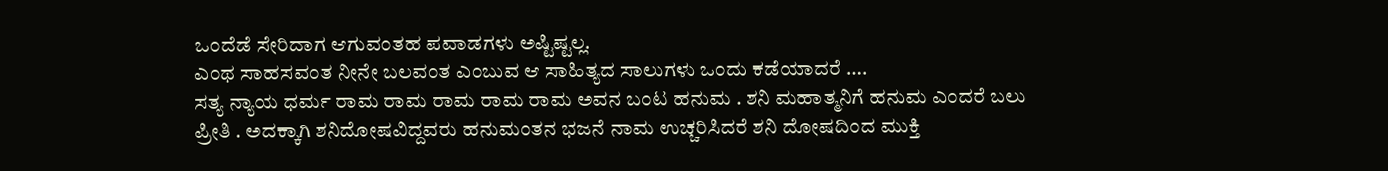ಒಂದೆಡೆ ಸೇರಿದಾಗ ಆಗುವಂತಹ ಪವಾಡಗಳು ಅಷ್ಟಿಷ್ಟಲ್ಲ.
ಎಂಥ ಸಾಹಸವಂತ ನೀನೇ ಬಲವಂತ ಎಂಬುವ ಆ ಸಾಹಿತ್ಯದ ಸಾಲುಗಳು ಒಂದು ಕಡೆಯಾದರೆ ….
ಸತ್ಯ ನ್ಯಾಯ ಧರ್ಮ ರಾಮ ರಾಮ ರಾಮ ರಾಮ ರಾಮ ಅವನ ಬಂಟ ಹನುಮ . ಶನಿ ಮಹಾತ್ಮನಿಗೆ ಹನುಮ ಎಂದರೆ ಬಲು ಪ್ರೀತಿ . ಅದಕ್ಕಾಗಿ ಶನಿದೋಷವಿದ್ದವರು ಹನುಮಂತನ ಭಜನೆ ನಾಮ ಉಚ್ಚರಿಸಿದರೆ ಶನಿ ದೋಷದಿಂದ ಮುಕ್ತಿ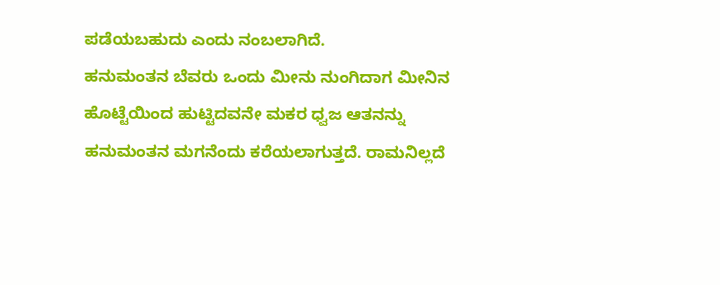ಪಡೆಯಬಹುದು ಎಂದು ನಂಬಲಾಗಿದೆ.
ಹನುಮಂತನ ಬೆವರು ಒಂದು ಮೀನು ನುಂಗಿದಾಗ ಮೀನಿನ ಹೊಟ್ಟೆಯಿಂದ ಹುಟ್ಟಿದವನೇ ಮಕರ ಧ್ವಜ ಆತನನ್ನು ಹನುಮಂತನ ಮಗನೆಂದು ಕರೆಯಲಾಗುತ್ತದೆ. ರಾಮನಿಲ್ಲದೆ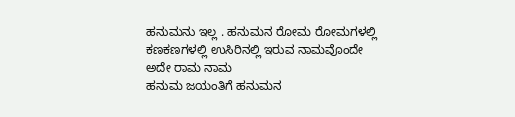ಹನುಮನು ಇಲ್ಲ . ಹನುಮನ ರೋಮ ರೋಮಗಳಲ್ಲಿ ಕಣಕಣಗಳಲ್ಲಿ ಉಸಿರಿನಲ್ಲಿ ಇರುವ ನಾಮವೊಂದೇ ಅದೇ ರಾಮ ನಾಮ
ಹನುಮ ಜಯಂತಿಗೆ ಹನುಮನ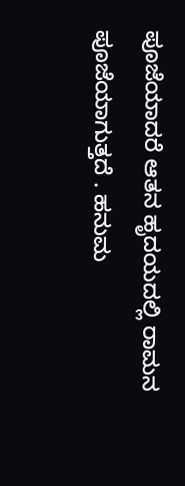ಪೂಜೆಯಾದರೆ ಆತನ ಹೃದಯದಲ್ಲಿ ರಾಮನ ಪೂಜೆಯಾಗುತ್ತದೆ . ಹನುಮ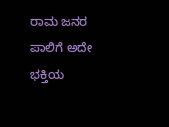ರಾಮ ಜನರ ಪಾಲಿಗೆ ಅದೇ ಭಕ್ತಿಯ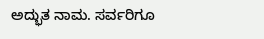ಅದ್ಭುತ ನಾಮ. ಸರ್ವರಿಗೂ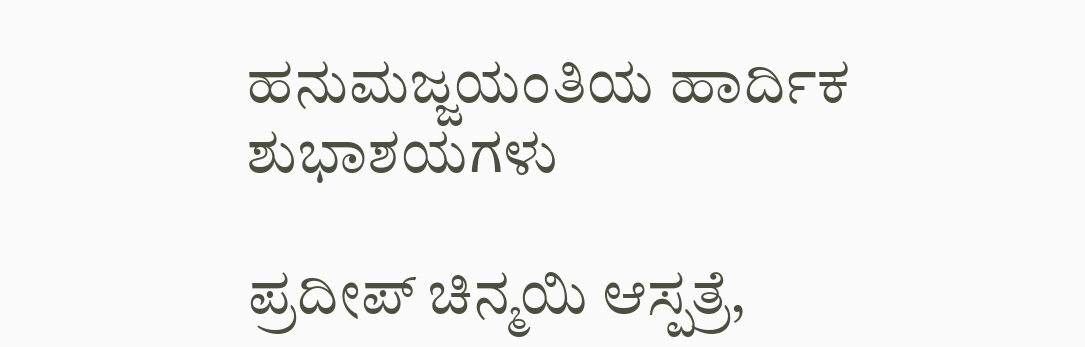ಹನುಮಜ್ಜಯಂತಿಯ ಹಾರ್ದಿಕ ಶುಭಾಶಯಗಳು

ಪ್ರದೀಪ್ ಚಿನ್ಮಯಿ ಆಸ್ಪತ್ರೆ,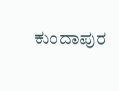ಕುಂದಾಪುರ